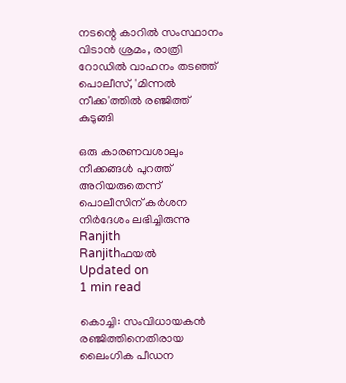നടന്റെ കാറില്‍ സംസ്ഥാനം വിടാന്‍ ശ്രമം, രാത്രി റോഡില്‍ വാഹനം തടഞ്ഞ് പൊലീസ്, 'മിന്നല്‍ നീക്ക'ത്തില്‍ രഞ്ജിത്ത് കുടുങ്ങി

ഒരു കാരണവശാലും നീക്കങ്ങള്‍ പുറത്ത് അറിയരുതെന്ന് പൊലീസിന് കര്‍ശന നിര്‍ദേശം ലഭിച്ചിരുന്നു
Ranjith
Ranjithഫയൽ
Updated on
1 min read

കൊച്ചി: സംവിധായകന്‍ രഞ്ജിത്തിനെതിരായ ലൈംഗിക പീഡന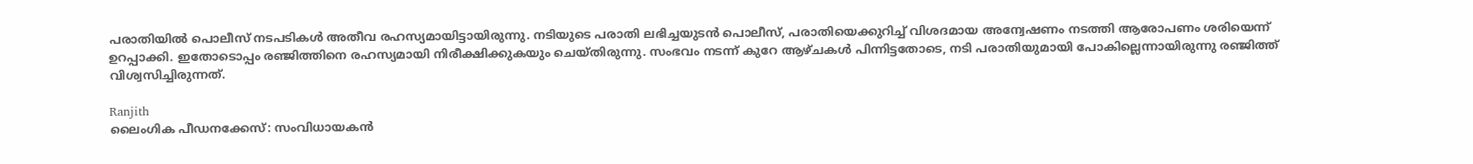പരാതിയില്‍ പൊലീസ് നടപടികള്‍ അതീവ രഹസ്യമായിട്ടായിരുന്നു. നടിയുടെ പരാതി ലഭിച്ചയുടന്‍ പൊലീസ്, പരാതിയെക്കുറിച്ച് വിശദമായ അന്വേഷണം നടത്തി ആരോപണം ശരിയെന്ന് ഉറപ്പാക്കി. ഇതോടൊപ്പം രഞ്ജിത്തിനെ രഹസ്യമായി നിരീക്ഷിക്കുകയും ചെയ്തിരുന്നു. സംഭവം നടന്ന് കുറേ ആഴ്ചകള്‍ പിന്നിട്ടതോടെ, നടി പരാതിയുമായി പോകില്ലെന്നായിരുന്നു രഞ്ജിത്ത് വിശ്വസിച്ചിരുന്നത്.

Ranjith
ലൈംഗിക പീഡനക്കേസ്: സംവിധായകന്‍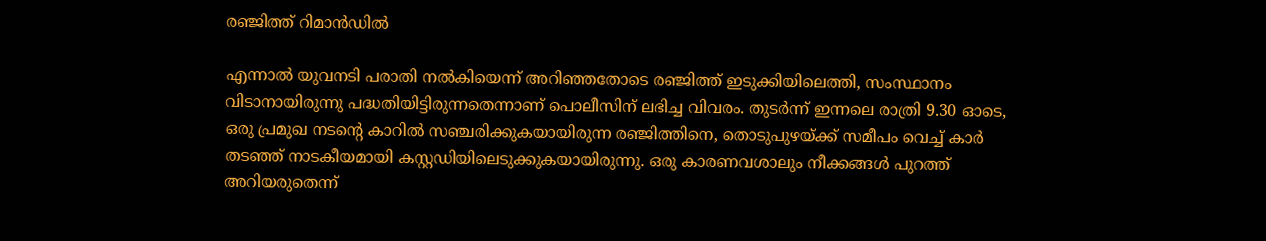രഞ്ജിത്ത് റിമാന്‍ഡില്‍

എന്നാല്‍ യുവനടി പരാതി നല്‍കിയെന്ന് അറിഞ്ഞതോടെ രഞ്ജിത്ത് ഇടുക്കിയിലെത്തി, സംസ്ഥാനം വിടാനായിരുന്നു പദ്ധതിയിട്ടിരുന്നതെന്നാണ് പൊലീസിന് ലഭിച്ച വിവരം. തുടര്‍ന്ന് ഇന്നലെ രാത്രി 9.30 ഓടെ, ഒരു പ്രമുഖ നടന്റെ കാറില്‍ സഞ്ചരിക്കുകയായിരുന്ന രഞ്ജിത്തിനെ, തൊടുപുഴയ്ക്ക് സമീപം വെച്ച് കാര്‍ തടഞ്ഞ് നാടകീയമായി കസ്റ്റഡിയിലെടുക്കുകയായിരുന്നു. ഒരു കാരണവശാലും നീക്കങ്ങള്‍ പുറത്ത് അറിയരുതെന്ന്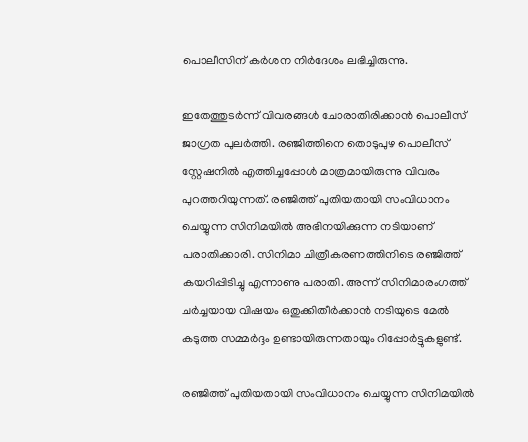പൊലീസിന് കര്‍ശന നിര്‍ദേശം ലഭിച്ചിരുന്നു.

ഇതേത്തുടര്‍ന്ന് വിവരങ്ങള്‍ ചോരാതിരിക്കാന്‍ പൊലീസ് ജാഗ്രത പുലര്‍ത്തി. രഞ്ജിത്തിനെ തൊടുപുഴ പൊലീസ് സ്റ്റേഷനില്‍ എത്തിച്ചപ്പോള്‍ മാത്രമായിരുന്നു വിവരം പുറത്തറിയുന്നത്. രഞ്ജിത്ത് പുതിയതായി സംവിധാനം ചെയ്യുന്ന സിനിമയില്‍ അഭിനയിക്കുന്ന നടിയാണ് പരാതിക്കാരി. സിനിമാ ചിത്രീകരണത്തിനിടെ രഞ്ജിത്ത് കയറിപ്പിടിച്ചു എന്നാണു പരാതി. അന്ന് സിനിമാരംഗത്ത് ചര്‍ച്ചയായ വിഷയം ഒതുക്കിതീര്‍ക്കാന്‍ നടിയുടെ മേല്‍ കടുത്ത സമ്മര്‍ദ്ദം ഉണ്ടായിരുന്നതായും റിപ്പോര്‍ട്ടുകളുണ്ട്.

രഞ്ജിത്ത് പുതിയതായി സംവിധാനം ചെയ്യുന്ന സിനിമയിൽ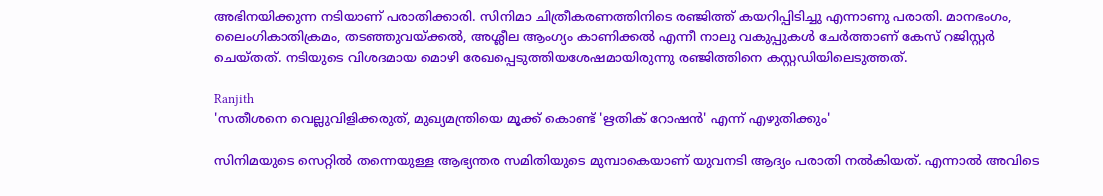അഭിനയിക്കുന്ന നടിയാണ് പരാതിക്കാരി. സിനിമാ ചിത്രീകരണത്തിനിടെ രഞ്ജിത്ത് കയറിപ്പിടിച്ചു എന്നാണു പരാതി. മാനഭംഗം, ലൈംഗികാതിക്രമം, തടഞ്ഞുവയ്ക്കൽ, അശ്ലീല ആംഗ്യം കാണിക്കൽ എന്നീ നാലു വകുപ്പുകൾ ചേർത്താണ് കേസ് റജിസ്റ്റർ ചെയ്തത്. നടിയുടെ വിശദമായ മൊഴി രേഖപ്പെടുത്തിയശേഷമായിരുന്നു രഞ്ജിത്തിനെ കസ്റ്റ‍‍‍ഡിയിലെടുത്തത്.

Ranjith
'സതീശനെ വെല്ലുവിളിക്കരുത്, മുഖ്യമന്ത്രിയെ മൂക്ക് കൊണ്ട് 'ഋതിക് റോഷൻ' എന്ന് എഴുതിക്കും'

സിനിമയുടെ സെറ്റിൽ തന്നെയുള്ള ആഭ്യന്തര സമിതിയുടെ മുമ്പാകെയാണ് യുവനടി ആദ്യം പരാതി നൽകിയത്. എന്നാൽ അവിടെ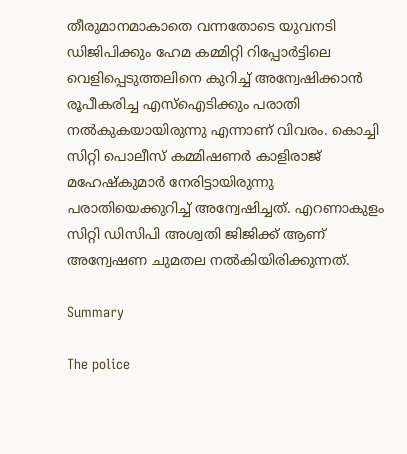തീരുമാനമാകാതെ വന്നതോടെ യുവനടി ഡിജിപിക്കും ഹേമ കമ്മിറ്റി റിപ്പോർട്ടിലെ വെളിപ്പെടുത്തലിനെ കുറിച്ച് അന്വേഷിക്കാൻ രൂപീകരിച്ച എസ്ഐടിക്കും പരാതി നൽകുകയായിരുന്നു എന്നാണ് വിവരം. കൊച്ചി സിറ്റി പൊലീസ് കമ്മിഷണർ കാളിരാജ് മഹേഷ്കുമാർ നേരിട്ടായിരുന്നു പരാതിയെക്കുറിച്ച് അന്വേഷിച്ചത്. എറണാകുളം സിറ്റി ഡിസിപി അശ്വതി ജിജിക്ക് ആണ് അന്വേഷണ ചുമതല നൽകിയിരിക്കുന്നത്.

Summary

The police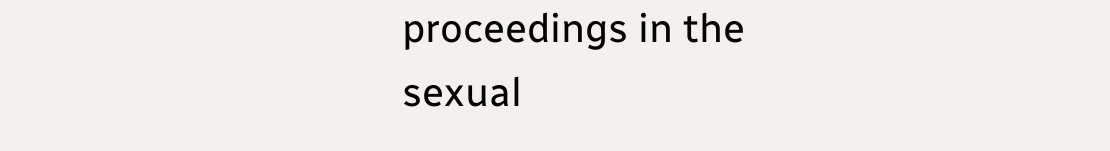proceedings in the sexual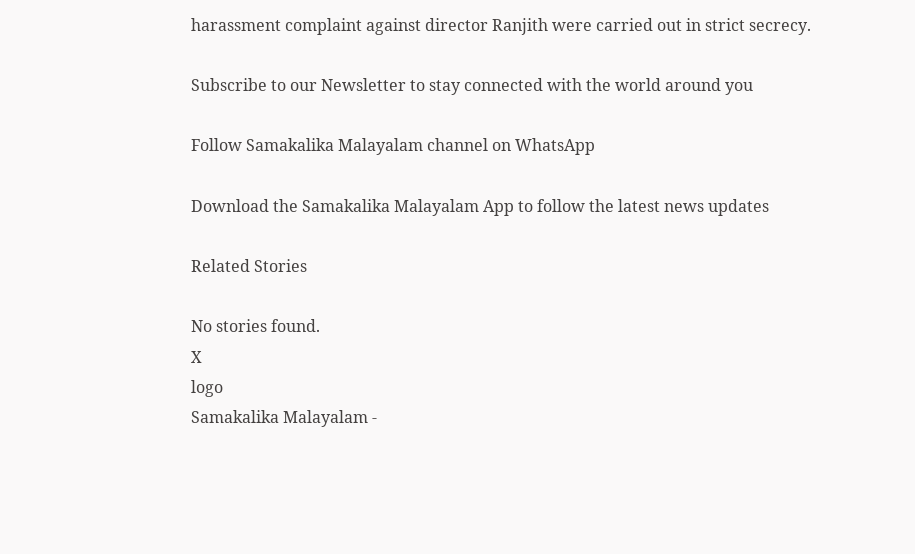harassment complaint against director Ranjith were carried out in strict secrecy.

Subscribe to our Newsletter to stay connected with the world around you

Follow Samakalika Malayalam channel on WhatsApp

Download the Samakalika Malayalam App to follow the latest news updates

Related Stories

No stories found.
X
logo
Samakalika Malayalam -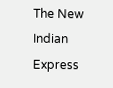The New Indian Express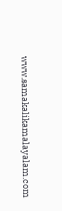www.samakalikamalayalam.com